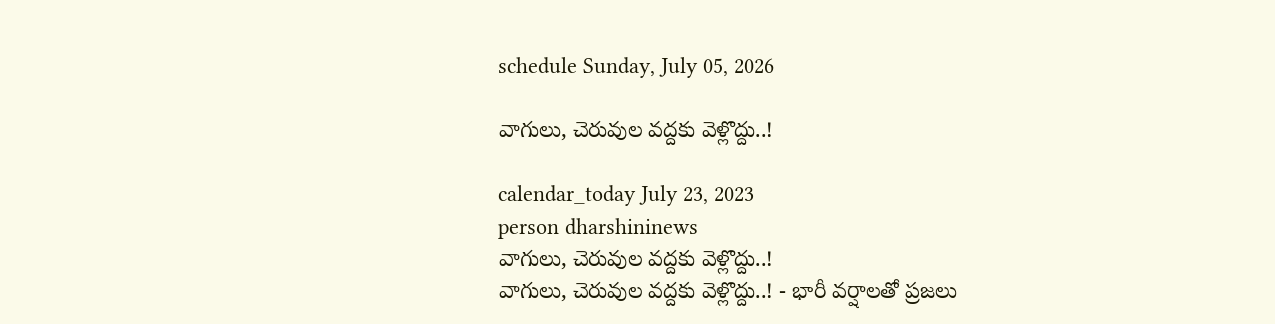schedule Sunday, July 05, 2026

వాగులు, చెరువుల వద్దకు వెళ్లొద్దు..!

calendar_today July 23, 2023
person dharshininews
వాగులు, చెరువుల వద్దకు వెళ్లొద్దు..!
వాగులు, చెరువుల వద్దకు వెళ్లొద్దు..! - భారీ వర్షాలతో ప్రజలు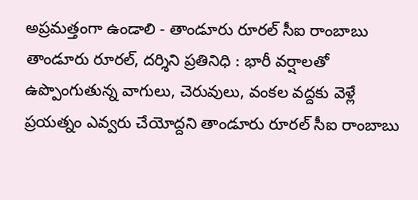అప్రమత్తంగా ఉండాలి - తాండూరు రూరల్ సీఐ రాంబాబు తాండూరు రూరల్, దర్శిని ప్రతినిధి : భారీ వర్షాలతో ఉప్పొంగుతున్న వాగులు, చెరువులు, వంకల వద్దకు వెళ్లే ప్రయత్నం ఎవ్వరు చేయోద్దని తాండూరు రూరల్ సీఐ రాంబాబు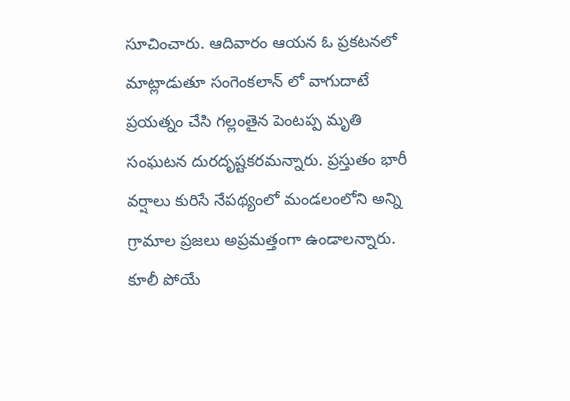సూచించారు. ఆదివారం ఆయన ఓ ప్రకటనలో మాట్లాడుతూ సంగెంకలాన్ లో వాగుదాటే ప్రయత్నం చేసి గల్లంతైన పెంటప్ప మృతి సంఘటన దురదృష్టకరమన్నారు. ప్రస్తుతం భారీ వర్షాలు కురిసే నేపథ్యంలో మండలంలోని అన్ని గ్రామాల ప్రజలు అప్రమత్తంగా ఉండాలన్నారు. కూలీ పోయే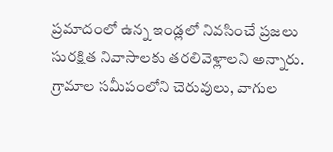ప్రమాదంలో ఉన్న ఇండ్లలో నివసించే ప్రజలు సురక్షిత నివాసాలకు తరలివెళ్లాలని అన్నారు. గ్రామాల సమీపంలోని చెరువులు, వాగుల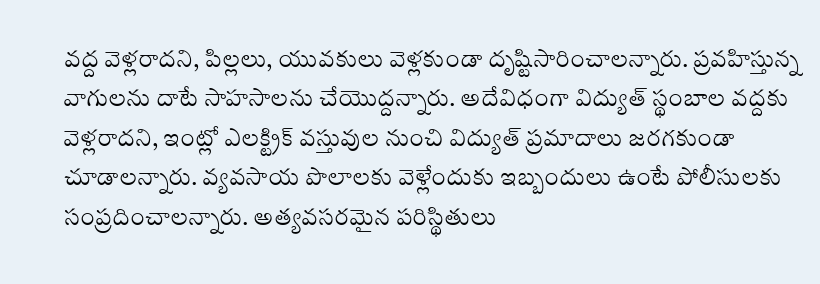వద్ద వెళ్లరాదని, పిల్లలు, యువకులు వెళ్లకుండా దృష్టిసారించాలన్నారు. ప్రవహిస్తున్న వాగులను దాటే సాహసాలను చేయొద్దన్నారు. అదేవిధంగా విద్యుత్ స్థంబాల వద్దకు వెళ్లరాదని, ఇంట్లో ఎలక్ట్రిక్ వస్తువుల నుంచి విద్యుత్ ప్రమాదాలు జరగకుండా చూడాలన్నారు. వ్యవసాయ పొలాలకు వెళ్లేందుకు ఇబ్బందులు ఉంటే పోలీసులకు సంప్రదించాలన్నారు. అత్యవసరమైన పరిస్థితులు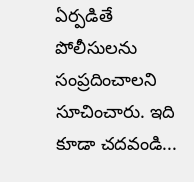ఏర్పడితే పోలీసులను సంప్రదించాలని సూచించారు. ఇది కూడా చదవండి...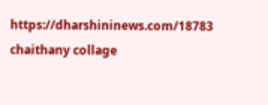https://dharshininews.com/18783 chaithany collage